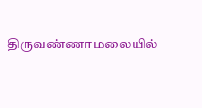திருவண்ணாமலையில்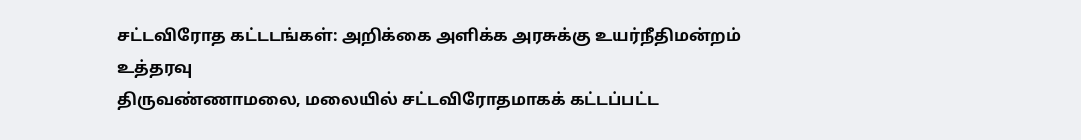சட்டவிரோத கட்டடங்கள்: அறிக்கை அளிக்க அரசுக்கு உயர்நீதிமன்றம் உத்தரவு
திருவண்ணாமலை, மலையில் சட்டவிரோதமாகக் கட்டப்பட்ட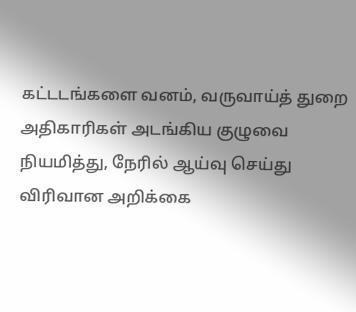கட்டடங்களை வனம், வருவாய்த் துறை அதிகாரிகள் அடங்கிய குழுவை நியமித்து, நேரில் ஆய்வு செய்து விரிவான அறிக்கை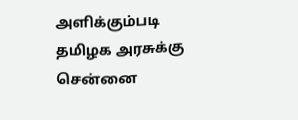அளிக்கும்படி தமிழக அரசுக்கு சென்னை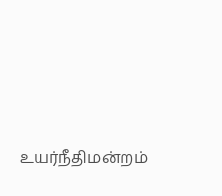உயர்நீதிமன்றம்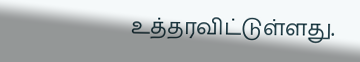உத்தரவிட்டுள்ளது.